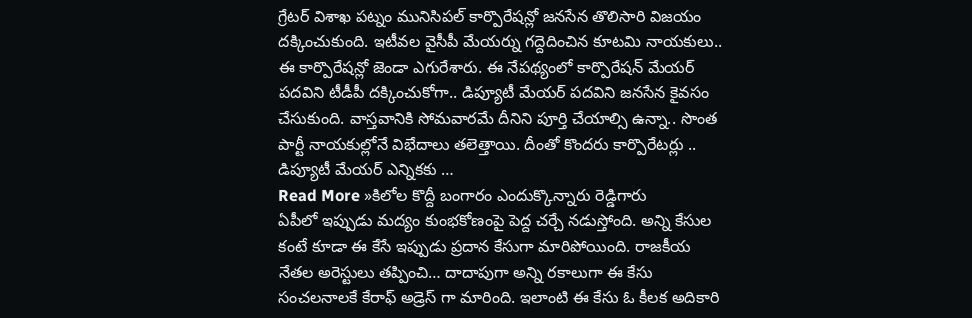గ్రేటర్ విశాఖ పట్నం మునిసిపల్ కార్పొరేషన్లో జనసేన తొలిసారి విజయం దక్కించుకుంది. ఇటీవల వైసీపీ మేయర్ను గద్దెదించిన కూటమి నాయకులు.. ఈ కార్పొరేషన్లో జెండా ఎగురేశారు. ఈ నేపథ్యంలో కార్పొరేషన్ మేయర్ పదవిని టీడీపీ దక్కించుకోగా.. డిప్యూటీ మేయర్ పదవిని జనసేన కైవసం చేసుకుంది. వాస్తవానికి సోమవారమే దీనిని పూర్తి చేయాల్సి ఉన్నా.. సొంత పార్టీ నాయకుల్లోనే విభేదాలు తలెత్తాయి. దీంతో కొందరు కార్పొరేటర్లు .. డిప్యూటీ మేయర్ ఎన్నికకు …
Read More »కిలోల కొద్దీ బంగారం ఎందుక్కొన్నారు రెడ్డిగారు
ఏపీలో ఇప్పుడు మద్యం కుంభకోణంపై పెద్ద చర్చే నడుస్తోంది. అన్ని కేసుల కంటే కూడా ఈ కేసే ఇప్పుడు ప్రదాన కేసుగా మారిపోయింది. రాజకీయ నేతల అరెస్టులు తప్పించి… దాదాపుగా అన్ని రకాలుగా ఈ కేసు సంచలనాలకే కేరాఫ్ అడ్రెస్ గా మారింది. ఇలాంటి ఈ కేసు ఓ కీలక అదికారి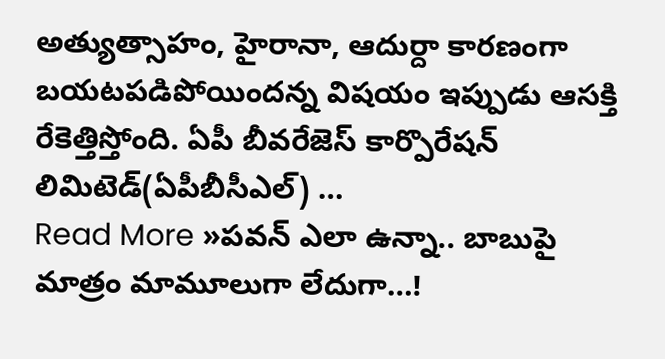అత్యుత్సాహం, హైరానా, ఆదుర్దా కారణంగా బయటపడిపోయిందన్న విషయం ఇప్పుడు ఆసక్తి రేకెత్తిస్తోంది. ఏపీ బీవరేజెస్ కార్పొరేషన్ లిమిటెడ్(ఏపీబీసీఎల్) …
Read More »పవన్ ఎలా ఉన్నా.. బాబుపై మాత్రం మామూలుగా లేదుగా…!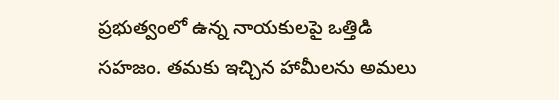ప్రభుత్వంలో ఉన్న నాయకులపై ఒత్తిడి సహజం. తమకు ఇచ్చిన హామీలను అమలు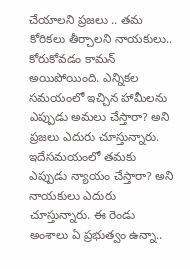చేయాలని ప్రజలు .. తమ కోరికలు తీర్చాలని నాయకులు.. కోరుకోవడం కామన్ అయిపోయింది. ఎన్నికల సమయంలో ఇచ్చిన హామీలను ఎప్పుడు అమలు చేస్తారా? అని ప్రజలు ఎదురు చూస్తున్నారు. ఇదేసమయంలో తమకు ఎప్పుడు న్యాయం చేస్తారా? అని నాయకులు ఎదురు చూస్తున్నారు. ఈ రెండు అంశాలు ఏ ప్రభుత్వం ఉన్నా..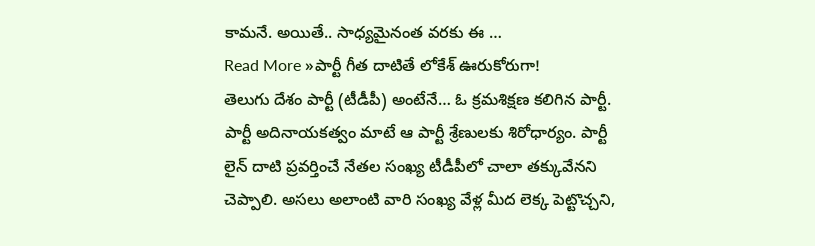కామనే. అయితే.. సాధ్యమైనంత వరకు ఈ …
Read More »పార్టీ గీత దాటితే లోకేశ్ ఊరుకోరుగా!
తెలుగు దేశం పార్టీ (టీడీపీ) అంటేనే… ఓ క్రమశిక్షణ కలిగిన పార్టీ. పార్టీ అదినాయకత్వం మాటే ఆ పార్టీ శ్రేణులకు శిరోధార్యం. పార్టీ లైన్ దాటి ప్రవర్తించే నేతల సంఖ్య టీడీపీలో చాలా తక్కువేనని చెప్పాలి. అసలు అలాంటి వారి సంఖ్య వేళ్ల మీద లెక్క పెట్టొచ్చని,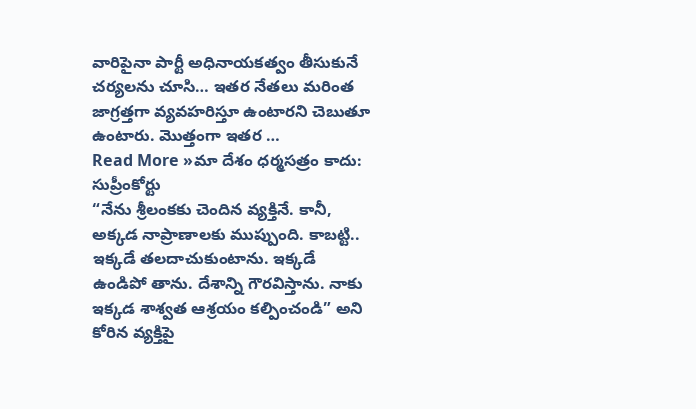వారిపైనా పార్టీ అధినాయకత్వం తీసుకునే చర్యలను చూసి… ఇతర నేతలు మరింత జాగ్రత్తగా వ్యవహరిస్తూ ఉంటారని చెబుతూ ఉంటారు. మొత్తంగా ఇతర …
Read More »మా దేశం ధర్మసత్రం కాదు: సుప్రీంకోర్టు
“నేను శ్రీలంకకు చెందిన వ్యక్తినే. కానీ, అక్కడ నాప్రాణాలకు ముప్పుంది. కాబట్టి.. ఇక్కడే తలదాచుకుంటాను. ఇక్కడే ఉండిపో తాను. దేశాన్ని గౌరవిస్తాను. నాకు ఇక్కడ శాశ్వత ఆశ్రయం కల్పించండి” అని కోరిన వ్యక్తిపై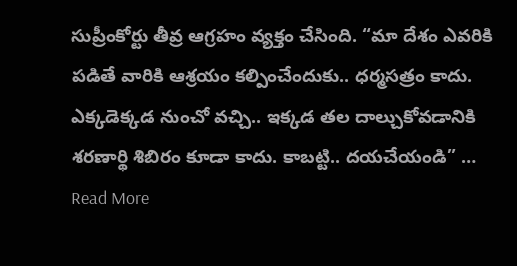సుప్రీంకోర్టు తీవ్ర ఆగ్రహం వ్యక్తం చేసింది. “మా దేశం ఎవరికి పడితే వారికి ఆశ్రయం కల్పించేందుకు.. ధర్మసత్రం కాదు. ఎక్కడెక్కడ నుంచో వచ్చి.. ఇక్కడ తల దాల్చుకోవడానికి శరణార్థి శిబిరం కూడా కాదు. కాబట్టి.. దయచేయండి” …
Read More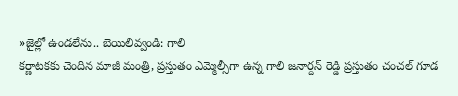»జైల్లో ఉండలేను.. బెయిలివ్వండి: గాలి
కర్ణాటకకు చెందిన మాజీ మంత్రి, ప్రస్తుతం ఎమ్మెల్సీగా ఉన్న గాలి జనార్దన్ రెడ్డి ప్రస్తుతం చంచల్ గూడ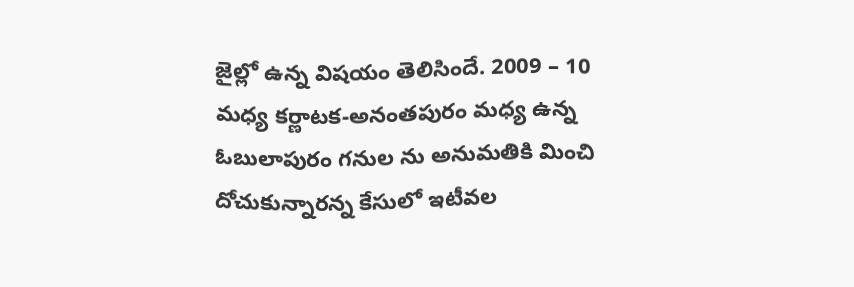జైల్లో ఉన్న విషయం తెలిసిందే. 2009 – 10 మధ్య కర్ణాటక-అనంతపురం మధ్య ఉన్న ఓబులాపురం గనుల ను అనుమతికి మించి దోచుకున్నారన్న కేసులో ఇటీవల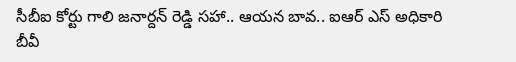సీబీఐ కోర్టు గాలి జనార్దన్ రెడ్డి సహా.. ఆయన బావ.. ఐఆర్ ఎస్ అధికారి బీవీ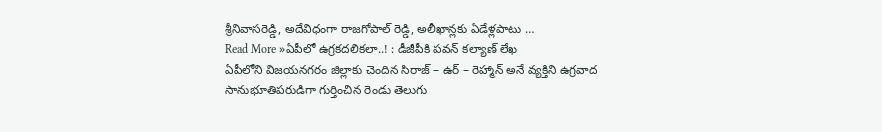శ్రీనివాసరెడ్డి, అదేవిధంగా రాజగోపాల్ రెడ్డి, అలీఖాన్లకు ఏడేళ్లపాటు …
Read More »ఏపీలో ఉగ్రకదలికలా..! : డీజీపీకి పవన్ కల్యాణ్ లేఖ
ఏపీలోని విజయనగరం జిల్లాకు చెందిన సిరాజ్ – ఉర్ – రెహ్మాన్ అనే వ్యక్తిని ఉగ్రవాద సానుభూతిపరుడిగా గుర్తించిన రెండు తెలుగు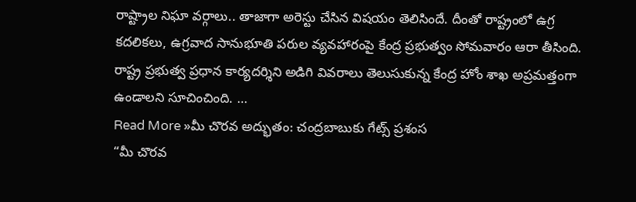రాష్ట్రాల నిఘా వర్గాలు.. తాజాగా అరెస్టు చేసిన విషయం తెలిసిందే. దీంతో రాష్ట్రంలో ఉగ్ర కదలికలు, ఉగ్రవాద సానుభూతి పరుల వ్యవహారంపై కేంద్ర ప్రభుత్వం సోమవారం ఆరా తీసింది. రాష్ట్ర ప్రభుత్వ ప్రధాన కార్యదర్శిని అడిగి వివరాలు తెలుసుకున్న కేంద్ర హోం శాఖ అప్రమత్తంగా ఉండాలని సూచించింది. …
Read More »మీ చొరవ అద్భుతం: చంద్రబాబుకు గేట్స్ ప్రశంస
“మీ చొరవ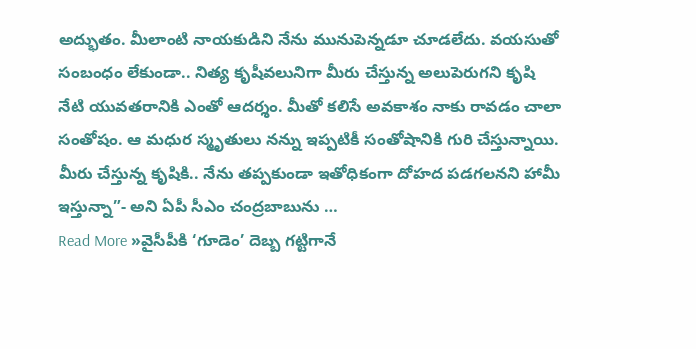అద్భుతం. మీలాంటి నాయకుడిని నేను మునుపెన్నడూ చూడలేదు. వయసుతో సంబంధం లేకుండా.. నిత్య కృషీవలునిగా మీరు చేస్తున్న అలుపెరుగని కృషి నేటి యువతరానికి ఎంతో ఆదర్శం. మీతో కలిసే అవకాశం నాకు రావడం చాలా సంతోషం. ఆ మధుర స్మృతులు నన్ను ఇప్పటికీ సంతోషానికి గురి చేస్తున్నాయి. మీరు చేస్తున్న కృషికి.. నేను తప్పకుండా ఇతోధికంగా దోహద పడగలనని హామీ ఇస్తున్నా”- అని ఏపీ సీఎం చంద్రబాబును …
Read More »వైసీపీకి ‘గూడెం’ దెబ్బ గట్టిగానే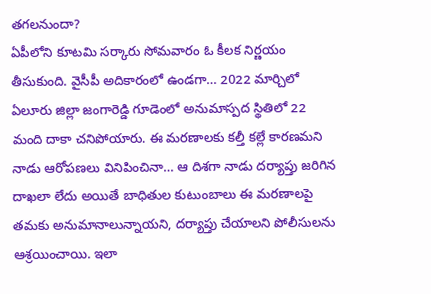తగలనుందా?
ఏపీలోని కూటమి సర్కారు సోమవారం ఓ కీలక నిర్ణయం తీసుకుంది. వైసీపీ అదికారంలో ఉండగా… 2022 మార్చిలో ఏలూరు జిల్లా జంగారెడ్డి గూడెంలో అనుమాస్పద స్థితిలో 22 మంది దాకా చనిపోయారు. ఈ మరణాలకు కల్తీ కల్లే కారణమని నాడు ఆరోపణలు వినిపించినా… ఆ దిశగా నాడు దర్యాప్తు జరిగిన దాఖలా లేదు అయితే బాధితుల కుటుంబాలు ఈ మరణాలపై తమకు అనుమానాలున్నాయని, దర్యాప్తు చేయాలని పోలీసులను ఆశ్రయించాయి. ఇలా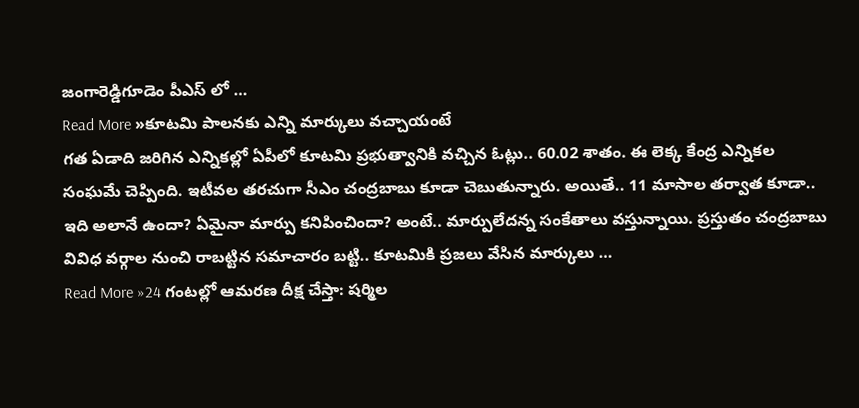జంగారెడ్డిగూడెం పీఎస్ లో …
Read More »కూటమి పాలనకు ఎన్ని మార్కులు వచ్చాయంటే
గత ఏడాది జరిగిన ఎన్నికల్లో ఏపీలో కూటమి ప్రభుత్వానికి వచ్చిన ఓట్లు.. 60.02 శాతం. ఈ లెక్క కేంద్ర ఎన్నికల సంఘమే చెప్పింది. ఇటీవల తరచుగా సీఎం చంద్రబాబు కూడా చెబుతున్నారు. అయితే.. 11 మాసాల తర్వాత కూడా.. ఇది అలానే ఉందా? ఏమైనా మార్పు కనిపించిందా? అంటే.. మార్పులేదన్న సంకేతాలు వస్తున్నాయి. ప్రస్తుతం చంద్రబాబు వివిధ వర్గాల నుంచి రాబట్టిన సమాచారం బట్టి.. కూటమికి ప్రజలు వేసిన మార్కులు …
Read More »24 గంటల్లో ఆమరణ దీక్ష చేస్తా: షర్మిల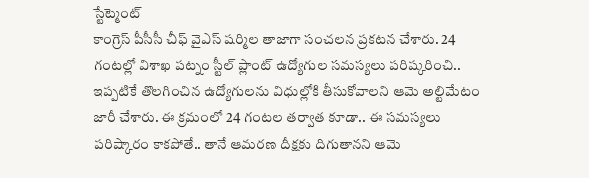స్టేట్మెంట్
కాంగ్రెస్ పీసీసీ చీఫ్ వైఎస్ షర్మిల తాజాగా సంచలన ప్రకటన చేశారు. 24 గంటల్లో విశాఖ పట్నం స్టీల్ ప్లాంట్ ఉద్యోగుల సమస్యలు పరిష్కరించి.. ఇప్పటికే తొలగించిన ఉద్యోగులను విధుల్లోకి తీసుకోవాలని ఆమె అల్టిమేటం జారీ చేశారు. ఈ క్రమంలో 24 గంటల తర్వాత కూడా.. ఈ సమస్యలు పరిష్కారం కాకపోతే.. తానే ఆమరణ దీక్షకు దిగుతానని ఆమె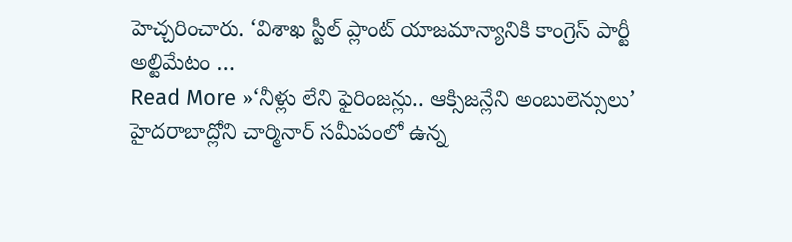హెచ్చరించారు. ‘విశాఖ స్టీల్ ప్లాంట్ యాజమాన్యానికి కాంగ్రెస్ పార్టీ అల్టిమేటం …
Read More »‘నీళ్లు లేని ఫైరింజన్లు.. ఆక్సిజన్లేని అంబులెన్సులు’
హైదరాబాద్లోని చార్మినార్ సమీపంలో ఉన్న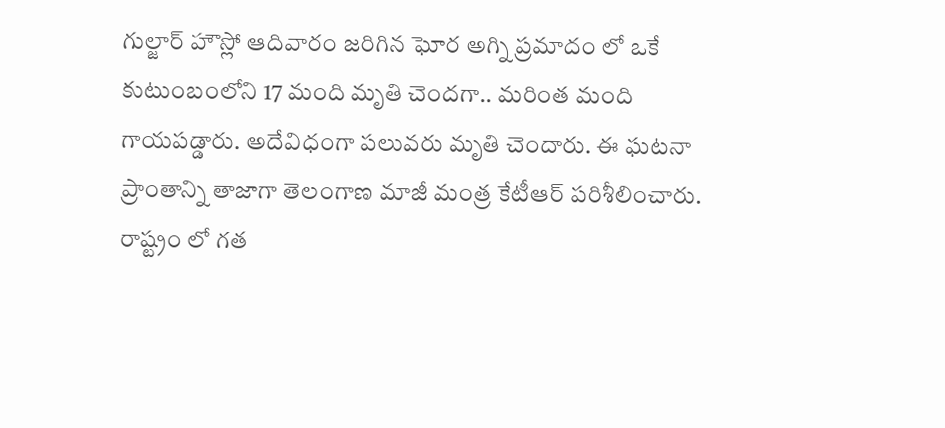గుల్జార్ హౌస్లో ఆదివారం జరిగిన ఘోర అగ్ని ప్రమాదం లో ఒకే కుటుంబంలోని 17 మంది మృతి చెందగా.. మరింత మంది గాయపడ్డారు. అదేవిధంగా పలువరు మృతి చెందారు. ఈ ఘటనా ప్రాంతాన్ని తాజాగా తెలంగాణ మాజీ మంత్ర కేటీఆర్ పరిశీలించారు. రాష్ట్రం లో గత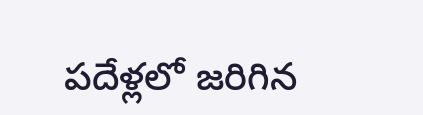పదేళ్లలో జరిగిన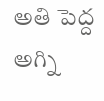అతి పెద్ద అగ్ని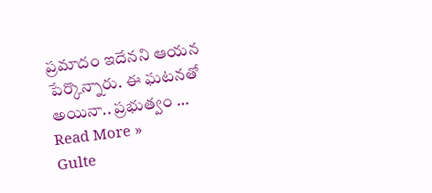ప్రమాదం ఇదేనని ఆయన పేర్కొన్నారు. ఈ ఘటనతో అయినా.. ప్రభుత్వం …
Read More »
Gulte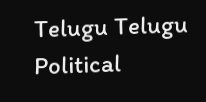Telugu Telugu Political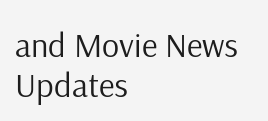and Movie News Updates